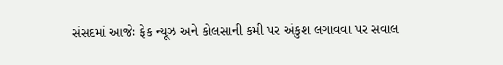સંસદમાં આજેઃ ફેક ન્યૂઝ અને કોલસાની કમી પર અંકુશ લગાવવા પર સવાલ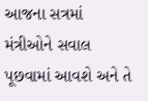આજના સત્રમાં મંત્રીઓને સવાલ પૂછવામાં આવશે અને તે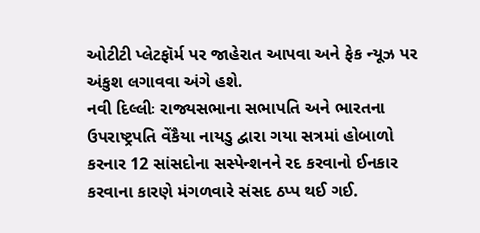ઓટીટી પ્લેટફૉર્મ પર જાહેરાત આપવા અને ફેક ન્યૂઝ પર અંકુશ લગાવવા અંગે હશે.
નવી દિલ્લીઃ રાજ્યસભાના સભાપતિ અને ભારતના ઉપરાષ્ટ્રપતિ વેંકૈયા નાયડુ દ્વારા ગયા સત્રમાં હોબાળો કરનાર 12 સાંસદોના સસ્પેન્શનને રદ કરવાનો ઈનકાર કરવાના કારણે મંગળવારે સંસદ ઠપ્પ થઈ ગઈ.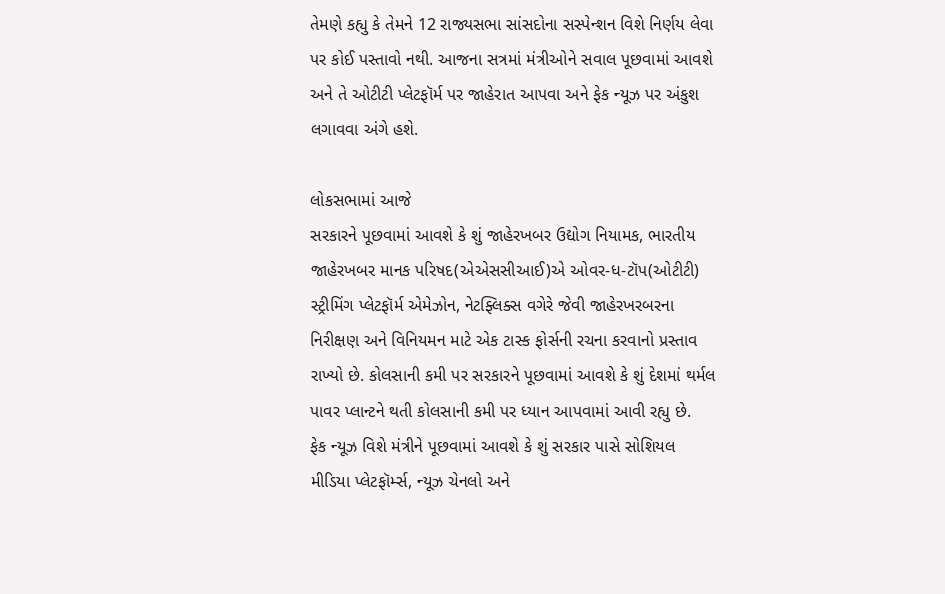તેમણે કહ્યુ કે તેમને 12 રાજ્યસભા સાંસદોના સસ્પેન્શન વિશે નિર્ણય લેવા પર કોઈ પસ્તાવો નથી. આજના સત્રમાં મંત્રીઓને સવાલ પૂછવામાં આવશે અને તે ઓટીટી પ્લેટફૉર્મ પર જાહેરાત આપવા અને ફેક ન્યૂઝ પર અંકુશ લગાવવા અંગે હશે.

લોકસભામાં આજે
સરકારને પૂછવામાં આવશે કે શું જાહેરખબર ઉદ્યોગ નિયામક, ભારતીય જાહેરખબર માનક પરિષદ(એએસસીઆઈ)એ ઓવર-ધ-ટૉપ(ઓટીટી) સ્ટ્રીમિંગ પ્લેટફૉર્મ એમેઝોન, નેટફ્લિક્સ વગેરે જેવી જાહેરખરબરના નિરીક્ષણ અને વિનિયમન માટે એક ટાસ્ક ફોર્સની રચના કરવાનો પ્રસ્તાવ રાખ્યો છે. કોલસાની કમી પર સરકારને પૂછવામાં આવશે કે શું દેશમાં થર્મલ પાવર પ્લાન્ટને થતી કોલસાની કમી પર ધ્યાન આપવામાં આવી રહ્યુ છે.
ફેક ન્યૂઝ વિશે મંત્રીને પૂછવામાં આવશે કે શું સરકાર પાસે સોશિયલ મીડિયા પ્લેટફૉર્મ્સ, ન્યૂઝ ચેનલો અને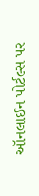ઑનલાઈન પોર્ટલ્સ પર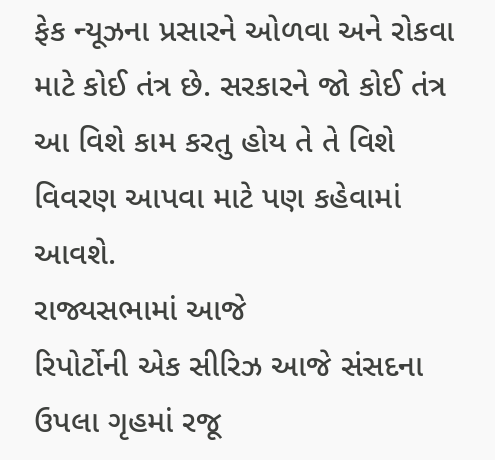ફેક ન્યૂઝના પ્રસારને ઓળવા અને રોકવા માટે કોઈ તંત્ર છે. સરકારને જો કોઈ તંત્ર આ વિશે કામ કરતુ હોય તે તે વિશે વિવરણ આપવા માટે પણ કહેવામાં આવશે.
રાજ્યસભામાં આજે
રિપોર્ટોની એક સીરિઝ આજે સંસદના ઉપલા ગૃહમાં રજૂ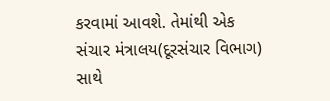કરવામાં આવશે. તેમાંથી એક સંચાર મંત્રાલય(દૂરસંચાર વિભાગ) સાથે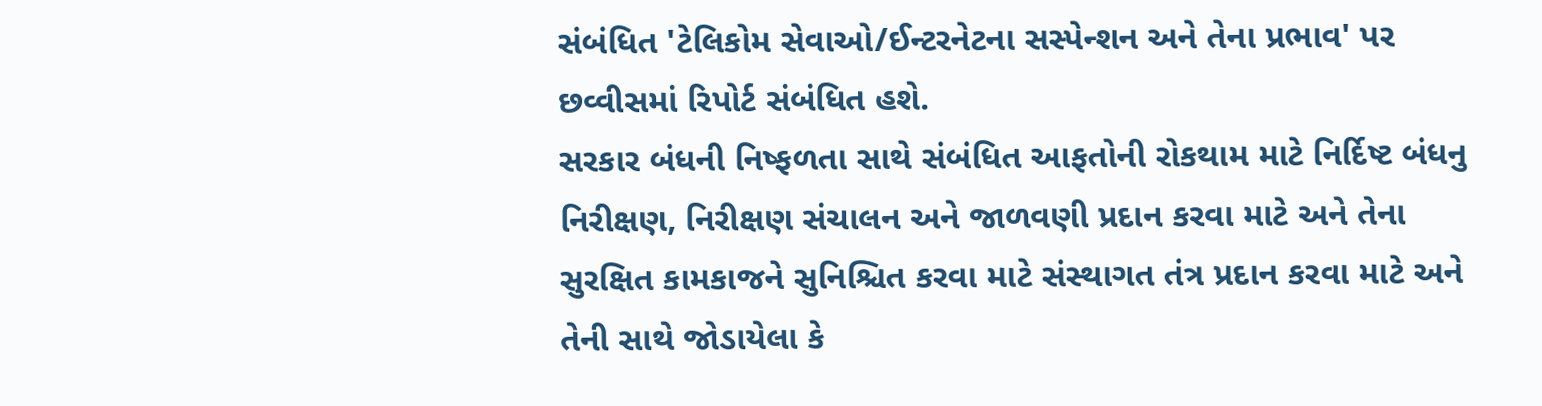સંબંધિત 'ટેલિકોમ સેવાઓ/ઈન્ટરનેટના સસ્પેન્શન અને તેના પ્રભાવ' પર છવ્વીસમાં રિપોર્ટ સંબંધિત હશે.
સરકાર બંધની નિષ્ફળતા સાથે સંબંધિત આફતોની રોકથામ માટે નિર્દિષ્ટ બંધનુ નિરીક્ષણ, નિરીક્ષણ સંચાલન અને જાળવણી પ્રદાન કરવા માટે અને તેના સુરક્ષિત કામકાજને સુનિશ્ચિત કરવા માટે સંસ્થાગત તંત્ર પ્રદાન કરવા માટે અને તેની સાથે જોડાયેલા કે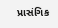પ્રાસંગિક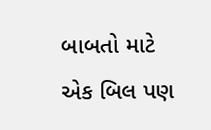બાબતો માટે એક બિલ પણ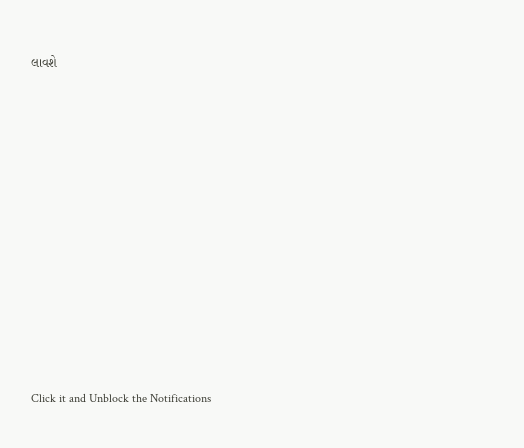લાવશે












Click it and Unblock the Notifications